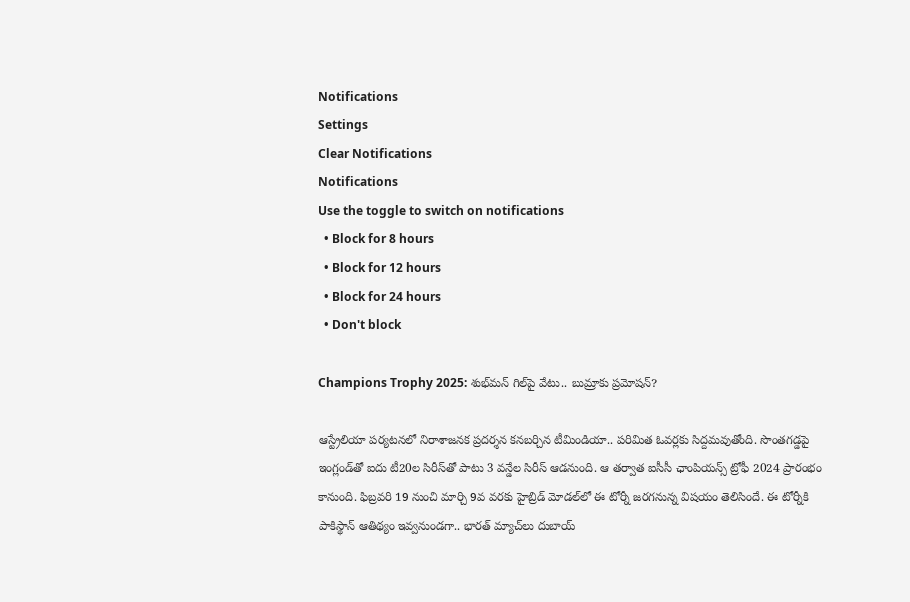Notifications
Settings
Clear Notifications
Notifications
Use the toggle to switch on notifications
  • Block for 8 hours
  • Block for 12 hours
  • Block for 24 hours
  • Don't block

Champions Trophy 2025: శుభ్‌మన్ గిల్‌పై వేటు.. బుమ్రాకు ప్రమోషన్?

ఆస్ట్రేలియా పర్యటనలో నిరాశాజనక ప్రదర్శన కనబర్చిన టీమిండియా.. పరిమిత ఓవర్లకు సిద్దమవుతోంది. సొంతగడ్డపై ఇంగ్లండ్‌తో ఐదు టీ20ల సిరీస్‌తో పాటు 3 వన్డేల సిరీస్ ఆడనుంది. ఆ తర్వాత ఐసీసీ ఛాంపియన్స్ ట్రోఫీ 2024 ప్రారంభం కానుంది. ఫిబ్రవరి 19 నుంచి మార్చి 9వ వరకు హైబ్రిడ్ మోడల్‌లో ఈ టోర్నీ జరగనున్న విషయం తెలిసిందే. ఈ టోర్నీకి పాకిస్థాన్ ఆతిథ్యం ఇవ్వనుండగా.. భారత్ మ్యాచ్‌లు దుబాయ్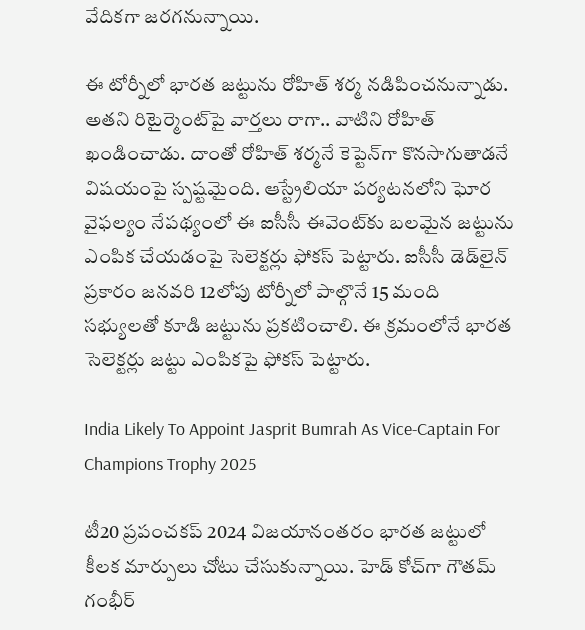వేదికగా జరగనున్నాయి.

ఈ టోర్నీలో భారత జట్టును రోహిత్ శర్మ నడిపించనున్నాడు. అతని రిటైర్మెంట్‌పై వార్తలు రాగా.. వాటిని రోహిత్ ఖండించాడు. దాంతో రోహిత్ శర్మనే కెప్టెన్‌గా కొనసాగుతాడనే విషయంపై స్పష్టమైంది. ఆస్ట్రేలియా పర్యటనలోని ఘోర వైఫల్యం నేపథ్యంలో ఈ ఐసీసీ ఈవెంట్‌కు బలమైన జట్టును ఎంపిక చేయడంపై సెలెక్టర్లు ఫోకస్ పెట్టారు. ఐసీసీ డెడ్‌లైన్ ప్రకారం జనవరి 12లోపు టోర్నీలో పాల్గొనే 15 మంది సభ్యులతో కూడి జట్టును ప్రకటించాలి. ఈ క్రమంలోనే భారత సెలెక్టర్లు జట్టు ఎంపికపై ఫోకస్ పెట్టారు.

India Likely To Appoint Jasprit Bumrah As Vice-Captain For Champions Trophy 2025

టీ20 ప్రపంచకప్ 2024 విజయానంతరం భారత జట్టులో కీలక మార్పులు చోటు చేసుకున్నాయి. హెడ్ కోచ్‌గా గౌతమ్ గంభీర్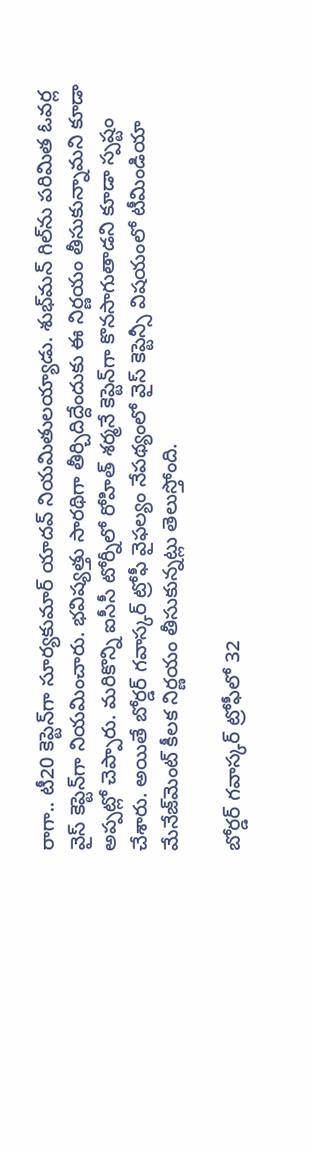రాగా.. టీ20 కెప్టెన్‌గా సూర్యకుమార్ యాదవ్ నియమితులయ్యాడు. శుభ్‌మన్ గిల్‌ను పరిమిత ఓవర్ల వైస్ కెప్టెన్‌గా నియమించారు. భవిష్యత్తు సారథిగా తీర్చిదిద్దేందుకు ఈ నిర్ణయం తీసుకున్నామని కూడా అప్పట్లో చెప్పారు. మరికొన్ని ఐసీసీ టోర్నీలో రోహిత్ శర్మనే కెప్టెన్‌గా కొనసాగుతాడని కూడా స్పష్టం చేశారు. అయితే బోర్డర్ గవాస్కర్ ట్రోఫీ వైఫల్యం నేపథ్యంలో వైస్ కెప్టెన్సీ విషయంలో టీమిండియా మేనేజ్‌మెంట్ కీలక నిర్ణయం తీసుకున్నట్లు తెలుస్తోంది.

బోర్డర్ గవాస్కర్ ట్రోఫీలో 32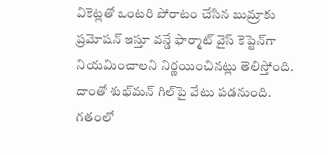వికెట్లతో ఒంటరి పోరాటం చేసిన బుమ్రాకు ప్రమోషన్ ఇస్తూ వన్డే ఫార్మాట్‌ వైస్ కెప్టెన్‌గా నియమించాలని నిర్ణయించినట్లు తెలిస్తోంది. దాంతో శుభ్‌మన్ గిల్‌పై వేటు పడనుంది. గతంలో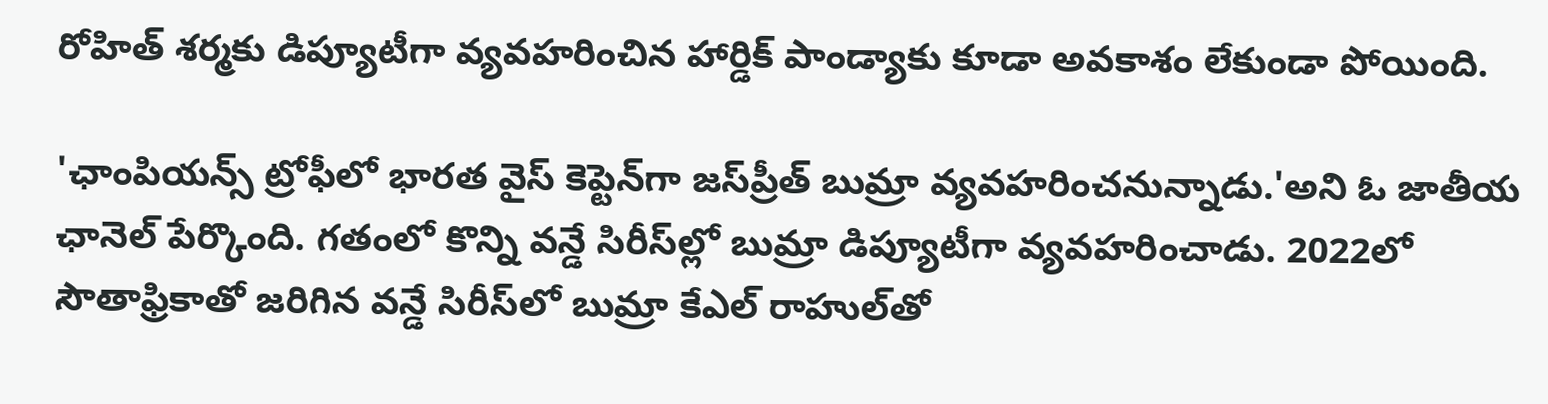రోహిత్ శర్మకు డిప్యూటీగా వ్యవహరించిన హార్డిక్ పాండ్యాకు కూడా అవకాశం లేకుండా పోయింది.

'ఛాంపియన్స్ ట్రోఫీలో భారత వైస్ కెప్టెన్‌గా జస్‌ప్రీత్ బుమ్రా వ్యవహరించనున్నాడు.'అని ఓ జాతీయ ఛానెల్ పేర్కొంది. గతంలో కొన్ని వన్డే సిరీస్‌ల్లో బుమ్రా డిప్యూటీగా వ్యవహరించాడు. 2022లో సౌతాఫ్రికాతో జరిగిన వన్డే సిరీస్‌లో బుమ్రా కేఎల్ రాహుల్‌తో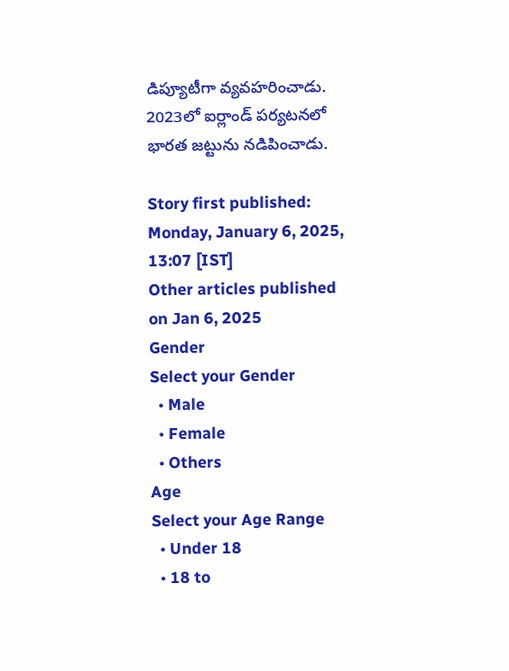డిప్యూటీగా వ్యవహరించాడు. 2023లో ఐర్లాండ్ పర్యటనలో భారత జట్టును నడిపించాడు.

Story first published: Monday, January 6, 2025, 13:07 [IST]
Other articles published on Jan 6, 2025
Gender
Select your Gender
  • Male
  • Female
  • Others
Age
Select your Age Range
  • Under 18
  • 18 to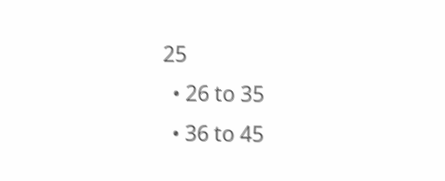25
  • 26 to 35
  • 36 to 45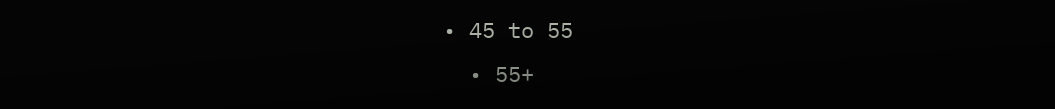• 45 to 55
  • 55+